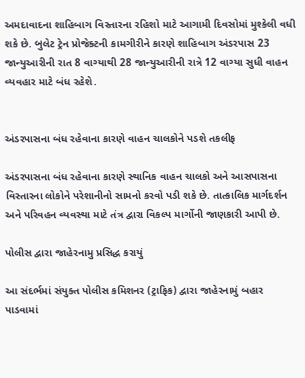અમદાવાદના શાહિબાગ વિસ્તારના રહિશો માટે આગામી દિવસોમાં મુશ્કેલી વધી શકે છે. બુલેટ ટ્રેન પ્રોજેક્ટની કામગીરીને કારણે શાહિબાગ અંડરપાસ 23 જાન્યુઆરીની રાત 8 વાગ્યાથી 28 જાન્યુઆરીની રાત્રે 12 વાગ્યા સુધી વાહન વ્યવહાર માટે બંધ રહેશે.


અંડરપાસના બંધ રહેવાના કારણે વાહન ચાલકોને પડશે તકલીફ

અંડરપાસના બંધ રહેવાના કારણે સ્થાનિક વાહન ચાલકો અને આસપાસના વિસ્તારના લોકોને પરેશાનીનો સામનો કરવો પડી શકે છે. તાત્કાલિક માર્ગદર્શન અને પરિવહન વ્યવસ્થા માટે તંત્ર દ્વારા વિકલ્પ માર્ગોની જાણકારી આપી છે.

પોલીસ દ્વારા જાહેરનામુ પ્રસિદ્ધ કરાયું

આ સંદર્ભમાં સંયુક્ત પોલીસ કમિશનર (ટ્રાફિક) દ્વારા જાહેરનામું બહાર પાડવામાં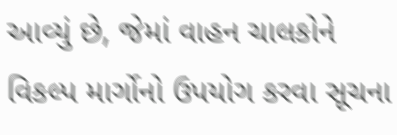આવ્યું છે, જેમાં વાહન ચાલકોને વિકલ્પ માર્ગોનો ઉપયોગ કરવા સૂચના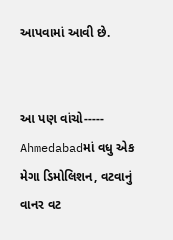આપવામાં આવી છે.


આ પણ વાંચો-----    Ahmedabadમાં વધુ એક મેગા ડિમોલિશન, વટવાનું વાનર વટ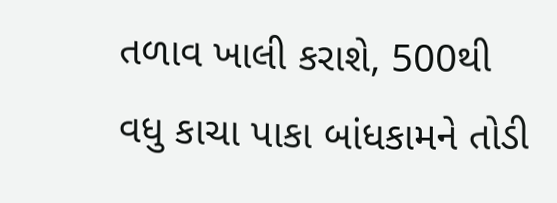તળાવ ખાલી કરાશે, 500થી વધુ કાચા પાકા બાંધકામને તોડી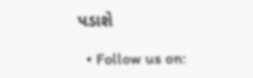પડાશે

  • Follow us on: